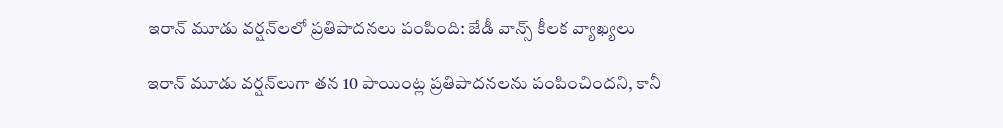ఇరాన్ మూడు వర్షన్‌లలో ప్రతిపాదనలు పంపింది: జేడీ వాన్స్ కీలక వ్యాఖ్యలు

ఇరాన్ మూడు వర్షన్‌లుగా తన 10 పాయింట్ల ప్రతిపాదనలను పంపించిందని, కానీ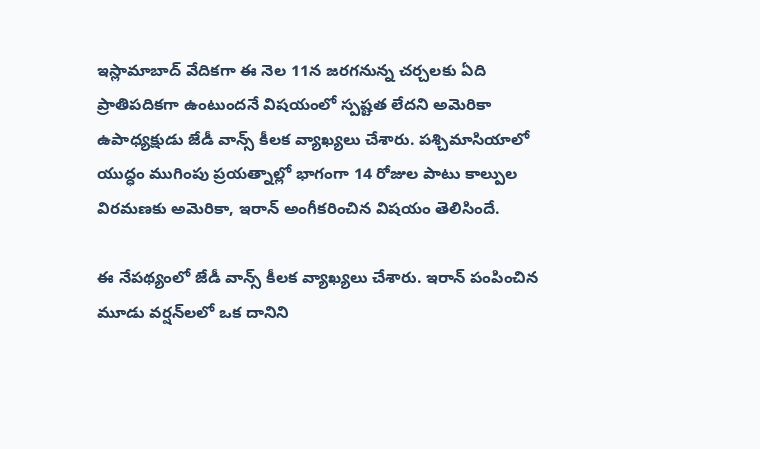ఇస్లామాబాద్ వేదికగా ఈ నెల 11న జరగనున్న చర్చలకు ఏది ప్రాతిపదికగా ఉంటుందనే విషయంలో స్పష్టత లేదని అమెరికా ఉపాధ్యక్షుడు జేడీ వాన్స్ కీలక వ్యాఖ్యలు చేశారు. పశ్చిమాసియాలో యుద్ధం ముగింపు ప్రయత్నాల్లో భాగంగా 14 రోజుల పాటు కాల్పుల విరమణకు అమెరికా, ఇరాన్ అంగీకరించిన విషయం తెలిసిందే.

ఈ నేపథ్యంలో జేడీ వాన్స్ కీలక వ్యాఖ్యలు చేశారు. ఇరాన్ పంపించిన మూడు వర్షన్‌లలో ఒక దానిని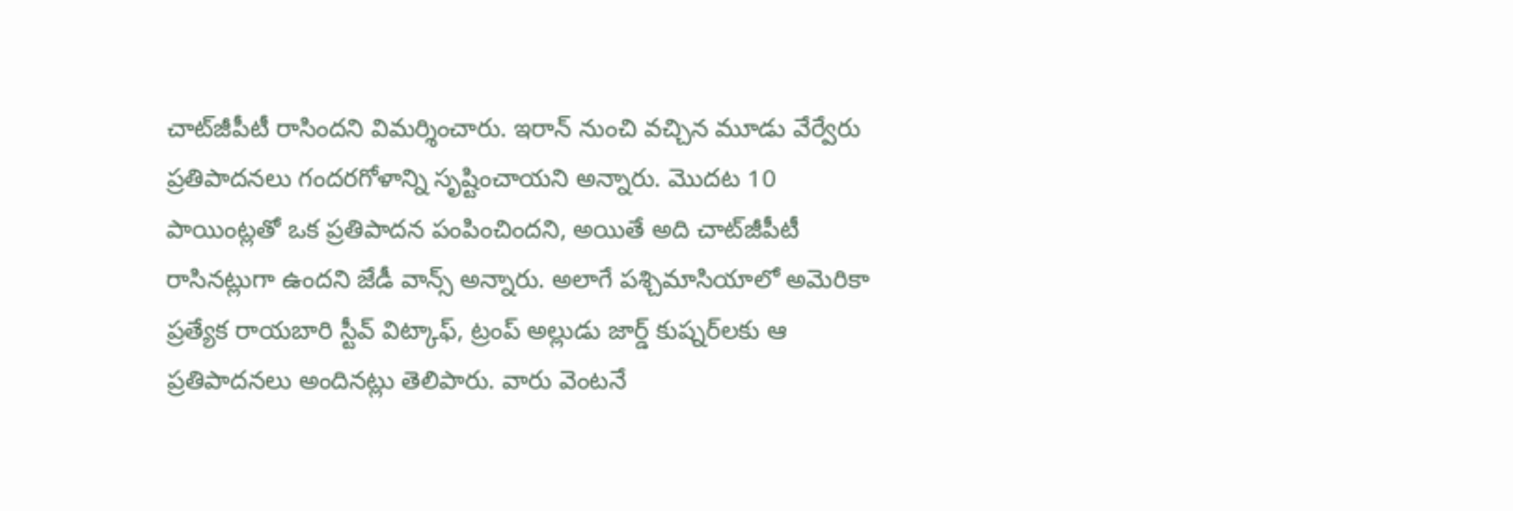చాట్‌జీపీటీ రాసిందని విమర్శించారు. ఇరాన్ నుంచి వచ్చిన మూడు వేర్వేరు ప్రతిపాదనలు గందరగోళాన్ని సృష్టించాయని అన్నారు. మొదట 10 పాయింట్లతో ఒక ప్రతిపాదన పంపించిందని, అయితే అది చాట్‌జీపీటీ రాసినట్లుగా ఉందని జేడీ వాన్స్ అన్నారు. అలాగే పశ్చిమాసియాలో అమెరికా ప్రత్యేక రాయబారి స్టీవ్ విట్కాఫ్, ట్రంప్ అల్లుడు జార్డ్ కుష్నర్‌లకు ఆ ప్రతిపాదనలు అందినట్లు తెలిపారు. వారు వెంటనే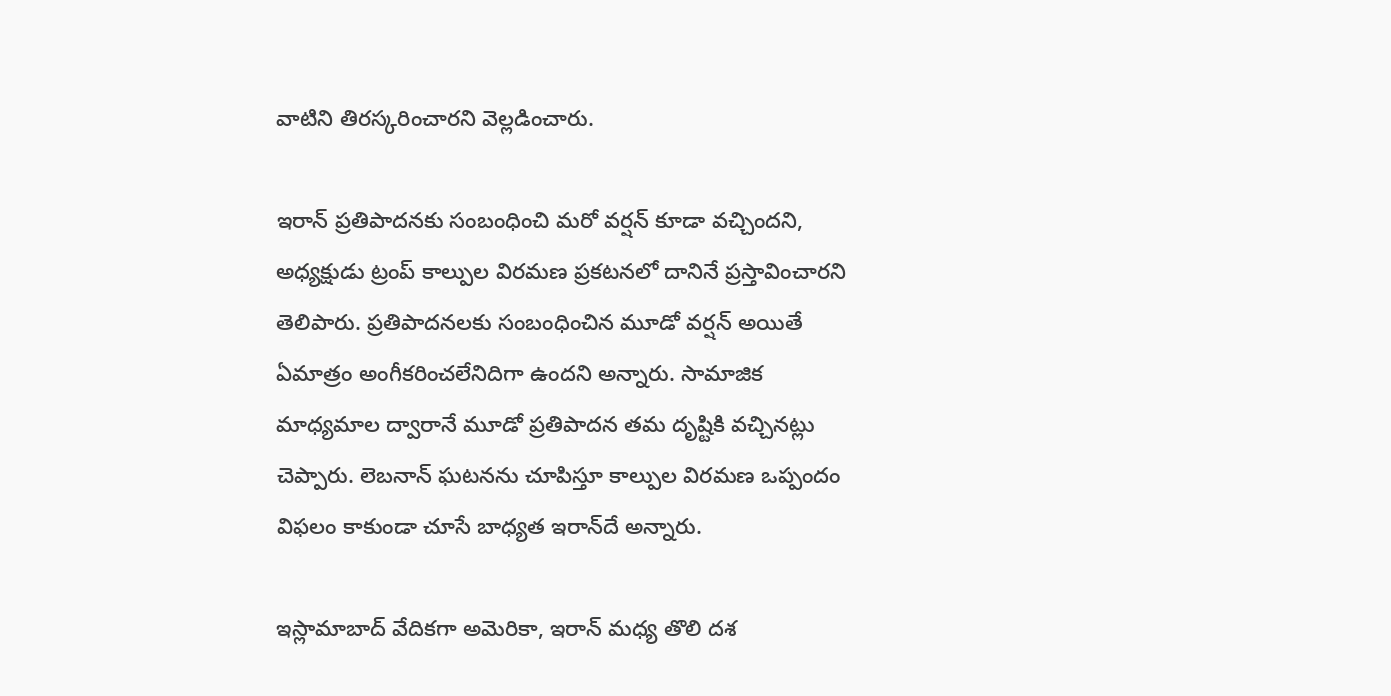వాటిని తిరస్కరించారని వెల్లడించారు.

ఇరాన్ ప్రతిపాదనకు సంబంధించి మరో వర్షన్ కూడా వచ్చిందని, అధ్యక్షుడు ట్రంప్ కాల్పుల విరమణ ప్రకటనలో దానినే ప్రస్తావించారని తెలిపారు. ప్రతిపాదనలకు సంబంధించిన మూడో వర్షన్ అయితే ఏమాత్రం అంగీకరించలేనిదిగా ఉందని అన్నారు. సామాజిక మాధ్యమాల ద్వారానే మూడో ప్రతిపాదన తమ దృష్టికి వచ్చినట్లు చెప్పారు. లెబనాన్ ఘటనను చూపిస్తూ కాల్పుల విరమణ ఒప్పందం విఫలం కాకుండా చూసే బాధ్యత ఇరాన్‌దే అన్నారు.

ఇస్లామాబాద్ వేదికగా అమెరికా, ఇరాన్ మధ్య తొలి దశ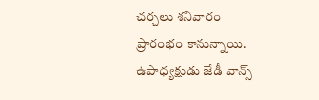చర్చలు శనివారం ప్రారంభం కానున్నాయి. ఉపాధ్యక్షుడు జేడీ వాన్స్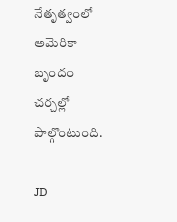నేతృత్వంలో అమెరికా బృందం చర్చల్లో పాల్గొంటుంది.

JD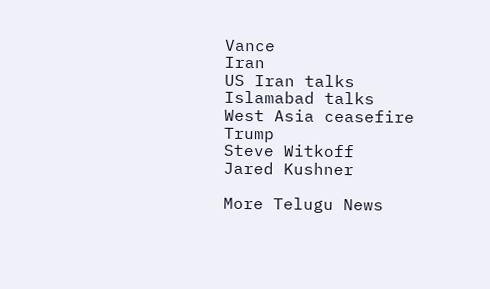Vance
Iran
US Iran talks
Islamabad talks
West Asia ceasefire
Trump
Steve Witkoff
Jared Kushner

More Telugu News